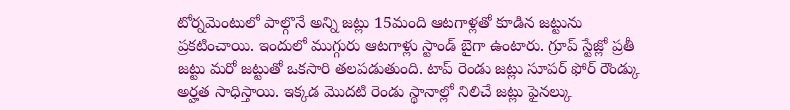టోర్నమెంటులో పాల్గొనే అన్ని జట్లు 15మంది ఆటగాళ్లతో కూడిన జట్టును ప్రకటించాయి. ఇందులో ముగ్గురు ఆటగాళ్లు స్టాండ్ బైగా ఉంటారు. గ్రూప్ స్టేజ్లో ప్రతీ జట్టు మరో జట్టుతో ఒకసారి తలపడుతుంది. టాప్ రెండు జట్లు సూపర్ ఫోర్ రౌండ్కు అర్హత సాధిస్తాయి. ఇక్కడ మొదటి రెండు స్థానాల్లో నిలిచే జట్లు ఫైనల్కు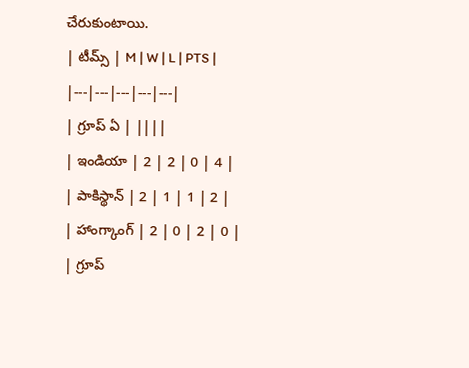చేరుకుంటాయి.
| టీమ్స్ | M | W | L | PTS |
|---|---|---|---|---|
| గ్రూప్ ఏ | ||||
| ఇండియా | 2 | 2 | 0 | 4 |
| పాకిస్థాన్ | 2 | 1 | 1 | 2 |
| హాంగ్కాంగ్ | 2 | 0 | 2 | 0 |
| గ్రూప్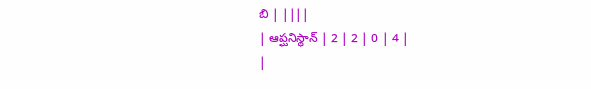బి | ||||
| ఆప్ఘనిస్థాన్ | 2 | 2 | 0 | 4 |
|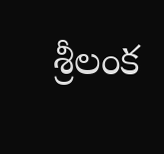శ్రీలంక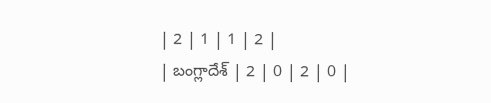| 2 | 1 | 1 | 2 |
| బంగ్లాదేశ్ | 2 | 0 | 2 | 0 |